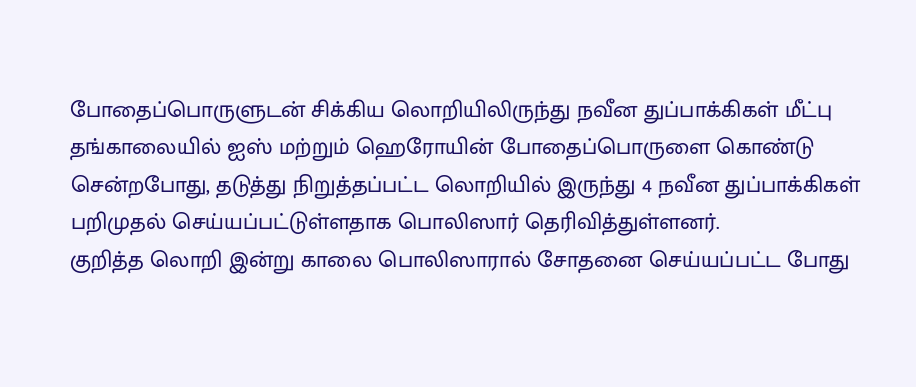போதைப்பொருளுடன் சிக்கிய லொறியிலிருந்து நவீன துப்பாக்கிகள் மீட்பு
தங்காலையில் ஐஸ் மற்றும் ஹெரோயின் போதைப்பொருளை கொண்டு சென்றபோது, தடுத்து நிறுத்தப்பட்ட லொறியில் இருந்து 4 நவீன துப்பாக்கிகள் பறிமுதல் செய்யப்பட்டுள்ளதாக பொலிஸார் தெரிவித்துள்ளனர்.
குறித்த லொறி இன்று காலை பொலிஸாரால் சோதனை செய்யப்பட்ட போது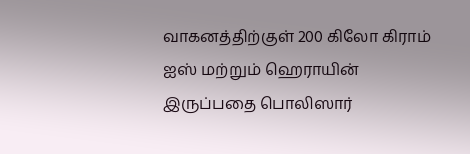வாகனத்திற்குள் 200 கிலோ கிராம் ஐஸ் மற்றும் ஹெராயின் இருப்பதை பொலிஸார்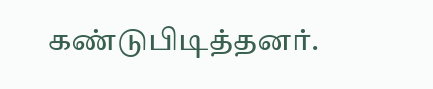கண்டுபிடித்தனர்.